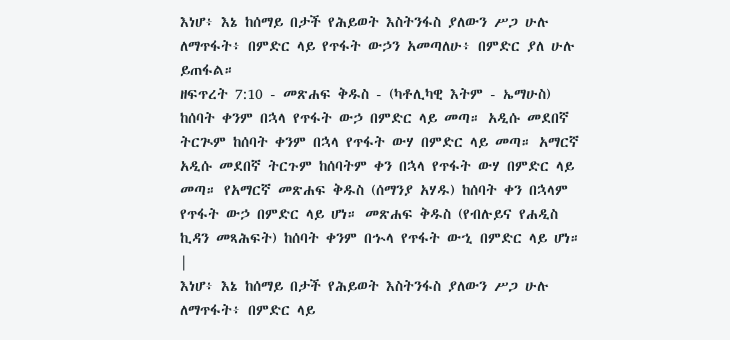እነሆ፥ እኔ ከሰማይ በታች የሕይወት እስትንፋስ ያለውን ሥጋ ሁሉ ለማጥፋት፥ በምድር ላይ የጥፋት ውኃን አመጣለሁ፥ በምድር ያለ ሁሉ ይጠፋል።
ዘፍጥረት 7:10 - መጽሐፍ ቅዱስ - (ካቶሊካዊ እትም - ኤማሁስ) ከሰባት ቀንም በኋላ የጥፋት ውኃ በምድር ላይ መጣ። አዲሱ መደበኛ ትርጒም ከሰባት ቀንም በኋላ የጥፋት ውሃ በምድር ላይ መጣ። አማርኛ አዲሱ መደበኛ ትርጉም ከሰባትም ቀን በኋላ የጥፋት ውሃ በምድር ላይ መጣ። የአማርኛ መጽሐፍ ቅዱስ (ሰማንያ አሃዱ) ከሰባት ቀን በኋላም የጥፋት ውኃ በምድር ላይ ሆነ። መጽሐፍ ቅዱስ (የብሉይና የሐዲስ ኪዳን መጻሕፍት) ከሰባት ቀንም በኍላ የጥፋት ውኂ በምድር ላይ ሆነ። |
እነሆ፥ እኔ ከሰማይ በታች የሕይወት እስትንፋስ ያለውን ሥጋ ሁሉ ለማጥፋት፥ በምድር ላይ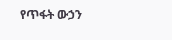የጥፋት ውኃን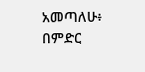አመጣለሁ፥ በምድር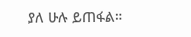ያለ ሁሉ ይጠፋል።